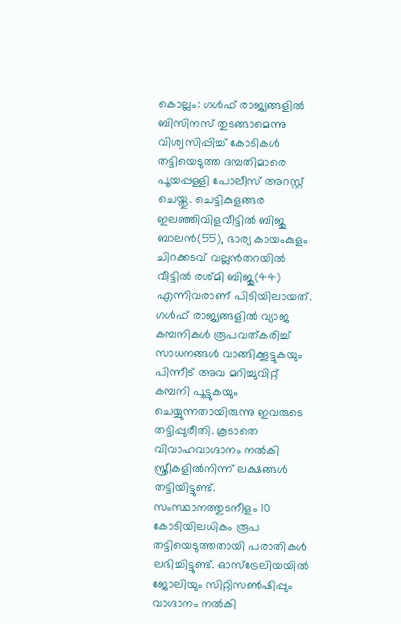കൊല്ലം: ഗൾഫ് രാജ്യങ്ങളിൽ ബിസിനസ് തുടങ്ങാമെന്നു വിശ്വസിപ്പിച്ച് കോടികൾ തട്ടിയെടുത്ത ദമ്പതിമാരെ പൂയപ്പള്ളി പോലീസ് അറസ്റ്റ് ചെയ്തു. ചെട്ടികുളങ്ങര ഇലഞ്ഞിവിളവീട്ടിൽ ബിജു ബാലൻ(55), ഭാര്യ കായംകുളം ചിറക്കടവ് വല്ലൻതറയിൽ വീട്ടിൽ രശ്മി ബിജു(44) എന്നിവരാണ് പിടിയിലായത്. ഗൾഫ് രാജ്യങ്ങളിൽ വ്യാജ കമ്പനികൾ രൂപവത്കരിച്ച് സാധനങ്ങൾ വാങ്ങിക്കൂട്ടുകയും പിന്നീട് അവ മറിച്ചുവിറ്റ് കമ്പനി പൂട്ടുകയും ചെയ്യുന്നതായിരുന്നു ഇവരുടെ തട്ടിപ്പുരീതി. കൂടാതെ വിവാഹവാഗ്ദാനം നൽകി സ്ത്രീകളിൽനിന്ന് ലക്ഷങ്ങൾ തട്ടിയിട്ടുണ്ട്.
സംസ്ഥാനത്തുടനീളം 10 കോടിയിലധികം രൂപ തട്ടിയെടുത്തതായി പരാതികൾ ലഭിച്ചിട്ടുണ്ട്. ഓസ്ട്രേലിയയിൽ ജോലിയും സിറ്റിസൺഷിപ്പും വാഗ്ദാനം നൽകി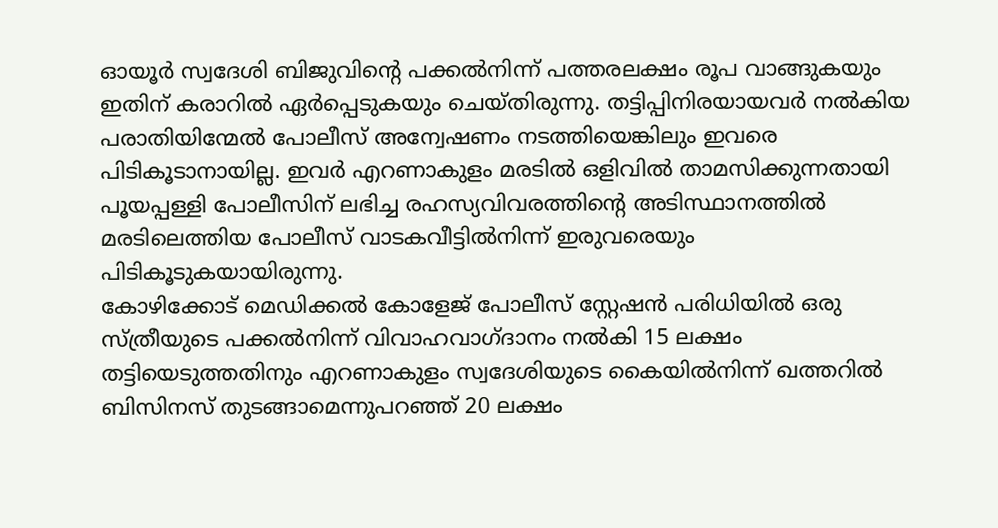ഓയൂർ സ്വദേശി ബിജുവിന്റെ പക്കൽനിന്ന് പത്തരലക്ഷം രൂപ വാങ്ങുകയും ഇതിന് കരാറിൽ ഏർപ്പെടുകയും ചെയ്തിരുന്നു. തട്ടിപ്പിനിരയായവർ നൽകിയ പരാതിയിന്മേൽ പോലീസ് അന്വേഷണം നടത്തിയെങ്കിലും ഇവരെ പിടികൂടാനായില്ല. ഇവർ എറണാകുളം മരടിൽ ഒളിവിൽ താമസിക്കുന്നതായി പൂയപ്പള്ളി പോലീസിന് ലഭിച്ച രഹസ്യവിവരത്തിന്റെ അടിസ്ഥാനത്തിൽ മരടിലെത്തിയ പോലീസ് വാടകവീട്ടിൽനിന്ന് ഇരുവരെയും പിടികൂടുകയായിരുന്നു.
കോഴിക്കോട് മെഡിക്കൽ കോളേജ് പോലീസ് സ്റ്റേഷൻ പരിധിയിൽ ഒരു സ്ത്രീയുടെ പക്കൽനിന്ന് വിവാഹവാഗ്ദാനം നൽകി 15 ലക്ഷം തട്ടിയെടുത്തതിനും എറണാകുളം സ്വദേശിയുടെ കൈയിൽനിന്ന് ഖത്തറിൽ ബിസിനസ് തുടങ്ങാമെന്നുപറഞ്ഞ് 20 ലക്ഷം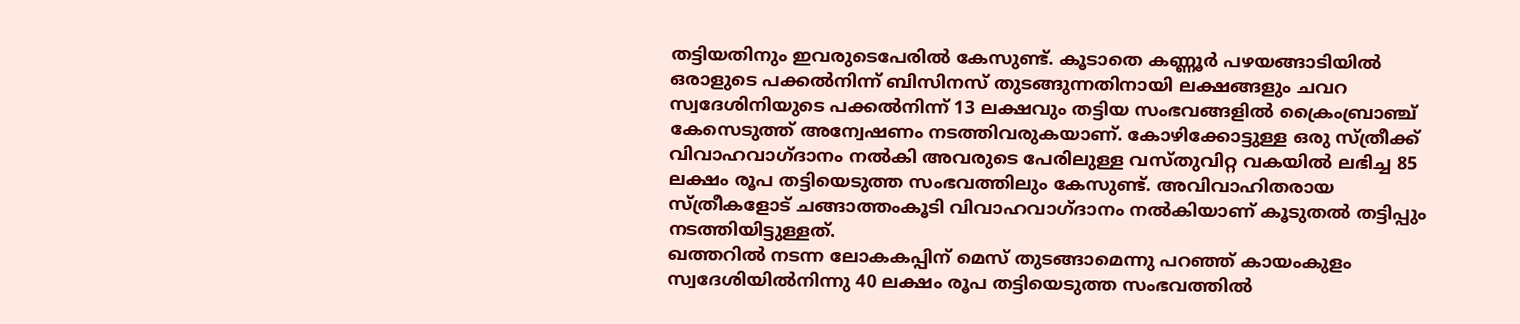തട്ടിയതിനും ഇവരുടെപേരിൽ കേസുണ്ട്. കൂടാതെ കണ്ണൂർ പഴയങ്ങാടിയിൽ ഒരാളുടെ പക്കൽനിന്ന് ബിസിനസ് തുടങ്ങുന്നതിനായി ലക്ഷങ്ങളും ചവറ സ്വദേശിനിയുടെ പക്കൽനിന്ന് 13 ലക്ഷവും തട്ടിയ സംഭവങ്ങളിൽ ക്രൈംബ്രാഞ്ച് കേസെടുത്ത് അന്വേഷണം നടത്തിവരുകയാണ്. കോഴിക്കോട്ടുള്ള ഒരു സ്ത്രീക്ക് വിവാഹവാഗ്ദാനം നൽകി അവരുടെ പേരിലുള്ള വസ്തുവിറ്റ വകയിൽ ലഭിച്ച 85 ലക്ഷം രൂപ തട്ടിയെടുത്ത സംഭവത്തിലും കേസുണ്ട്. അവിവാഹിതരായ സ്ത്രീകളോട് ചങ്ങാത്തംകൂടി വിവാഹവാഗ്ദാനം നൽകിയാണ് കൂടുതൽ തട്ടിപ്പും നടത്തിയിട്ടുള്ളത്.
ഖത്തറിൽ നടന്ന ലോകകപ്പിന് മെസ് തുടങ്ങാമെന്നു പറഞ്ഞ് കായംകുളം സ്വദേശിയിൽനിന്നു 40 ലക്ഷം രൂപ തട്ടിയെടുത്ത സംഭവത്തിൽ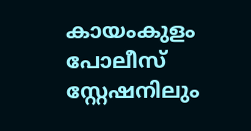കായംകുളം പോലീസ് സ്റ്റേഷനിലും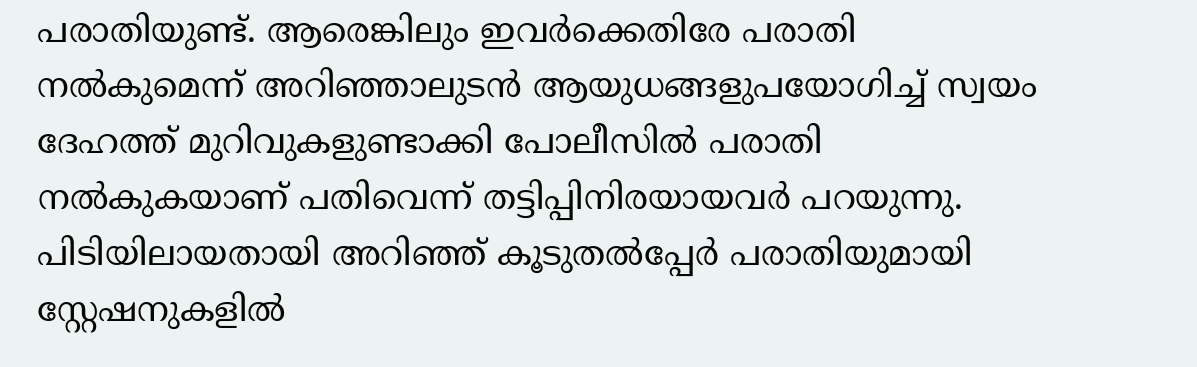പരാതിയുണ്ട്. ആരെങ്കിലും ഇവർക്കെതിരേ പരാതി നൽകുമെന്ന് അറിഞ്ഞാലുടൻ ആയുധങ്ങളുപയോഗിച്ച് സ്വയം ദേഹത്ത് മുറിവുകളുണ്ടാക്കി പോലീസിൽ പരാതി നൽകുകയാണ് പതിവെന്ന് തട്ടിപ്പിനിരയായവർ പറയുന്നു. പിടിയിലായതായി അറിഞ്ഞ് കൂടുതൽപ്പേർ പരാതിയുമായി സ്റ്റേഷനുകളിൽ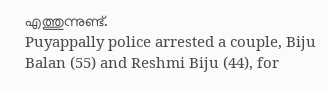എത്തുന്നുണ്ട്.
Puyappally police arrested a couple, Biju Balan (55) and Reshmi Biju (44), for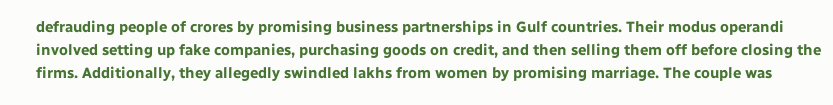defrauding people of crores by promising business partnerships in Gulf countries. Their modus operandi involved setting up fake companies, purchasing goods on credit, and then selling them off before closing the firms. Additionally, they allegedly swindled lakhs from women by promising marriage. The couple was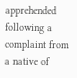apprehended following a complaint from a native of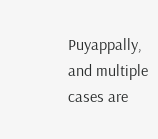Puyappally, and multiple cases are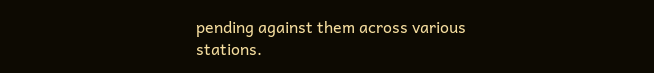pending against them across various stations.